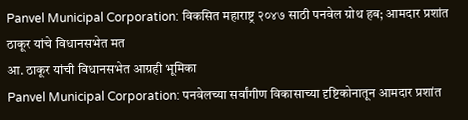Panvel Municipal Corporation: विकसित महाराष्ट्र २०४७ साठी पनवेल ग्रोथ हब; आमदार प्रशांत ठाकूर यांचे विधानसभेत मत
आ. ठाकूर यांची विधानसभेत आग्रही भूमिका
Panvel Municipal Corporation: पनवेलच्या सर्वांगीण विकासाच्या दृष्टिकोनातून आमदार प्रशांत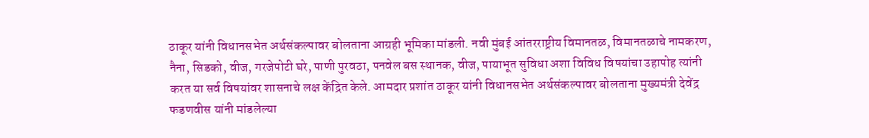ठाकूर यांनी विधानसभेत अर्थसंकल्पावर बोलताना आग्रही भूमिका मांडली. नवी मुंबई आंतरराष्ट्रीय विमानतळ, विमानतळाचे नामकरण, नैना, सिडको, वीज, गरजेपोटी घरे, पाणी पुरवठा, पनवेल बस स्थानक, वीज, पायाभूत सुविधा अशा विविध विषयांचा उहापोह त्यांनी करत या सर्व विषयांवर शासनाचे लक्ष केंद्रित केले. आमदार प्रशांत ठाकूर यांनी विधानसभेत अर्थसंकल्पावर बोलताना मुख्यमंत्री देवेंद्र फडणवीस यांनी मांडलेल्या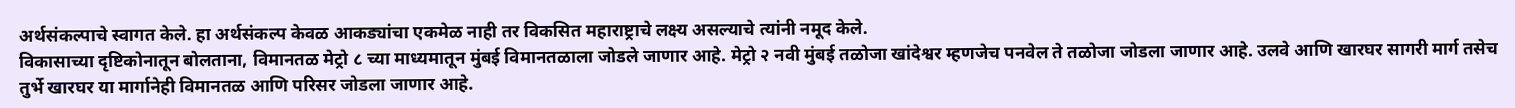अर्थसंकल्पाचे स्वागत केले. हा अर्थसंकल्प केवळ आकड्यांचा एकमेळ नाही तर विकसित महाराष्ट्राचे लक्ष्य असल्याचे त्यांनी नमूद केले.
विकासाच्या दृष्टिकोनातून बोलताना, विमानतळ मेट्रो ८ च्या माध्यमातून मुंबई विमानतळाला जोडले जाणार आहे. मेट्रो २ नवी मुंबई तळोजा खांदेश्वर म्हणजेच पनवेल ते तळोजा जोडला जाणार आहे. उलवे आणि खारघर सागरी मार्ग तसेच तुर्भे खारघर या मार्गानेही विमानतळ आणि परिसर जोडला जाणार आहे.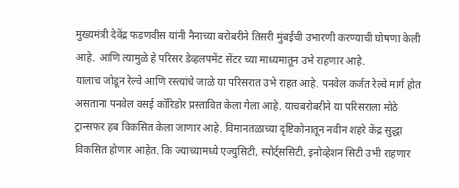मुख्यमंत्री देवेंद्र फडणवीस यांनी नैनाच्या बरोबरीने तिसरी मुंबईची उभारणी करण्याची घोषणा केली आहे. आणि त्यामुळे हे परिसर डेव्हलपमेंट सेंटर च्या माध्यमातून उभे राहणार आहे.
यालाच जोडून रेल्वे आणि रस्त्यांचे जाळे या परिसरात उभे राहत आहे. पनवेल कर्जत रेल्वे मार्ग होत असताना पनवेल वसई कॉरिडोर प्रस्तावित केला गेला आहे. याचबरोबरीने या परिसराला मोठे ट्रान्सफर हब विकसित केला जाणार आहे. विमानतळाच्या दृष्टिकोनातून नवीन शहरे केंद्र सुद्धा विकसित होणार आहेत. कि ज्याच्यामध्ये एज्युसिटी, स्पोर्ट्ससिटी, इनोव्हेशन सिटी उभी राहणार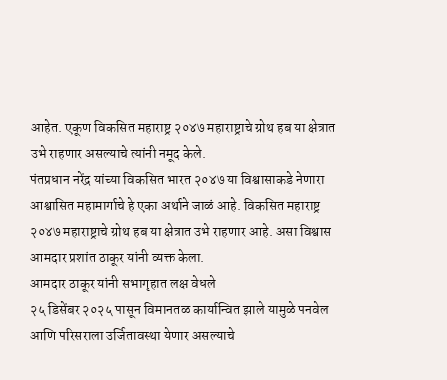आहेत. एकूण विकसित महाराष्ट्र २०४७ महाराष्ट्राचे ग्रोथ हब या क्षेत्रात उभे राहणार असल्याचे त्यांनी नमूद केले.
पंतप्रधान नरेंद्र यांच्या विकसित भारत २०४७ या विश्वासाकडे नेणारा आश्वासित महामार्गाचे हे एका अर्थाने जाळं आहे. विकसित महाराष्ट्र २०४७ महाराष्ट्राचे ग्रोथ हब या क्षेत्रात उभे राहणार आहे. असा विश्वास आमदार प्रशांत ठाकूर यांनी व्यक्त केला.
आमदार ठाकूर यांनी सभागृहात लक्ष वेधले
२५ डिसेंबर २०२५ पासून विमानतळ कार्यान्वित झाले यामुळे पनवेल आणि परिसराला उर्जितावस्था येणार असल्याचे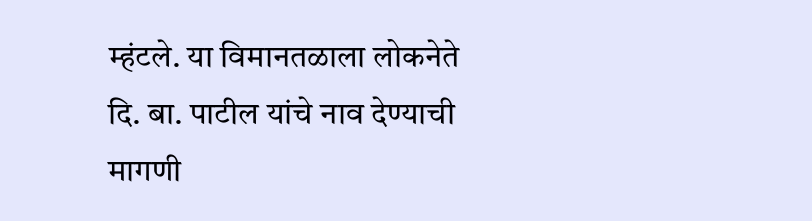म्हंटले. या विमानतळाला लोकनेते दि. बा. पाटील यांचे नाव देण्याची मागणी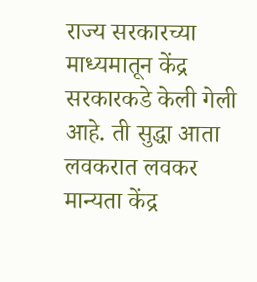राज्य सरकारच्या माध्यमातून केंद्र सरकारकडे केली गेली आहे. ती सुद्धा आता लवकरात लवकर मान्यता केंद्र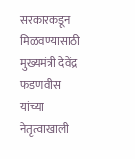सरकारकडून मिळवण्यासाठी मुख्यमंत्री देवेंद्र फडणवीस यांच्या नेतृत्वाखाली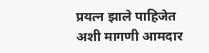प्रयत्न झाले पाहिजेत अशी मागणी आमदार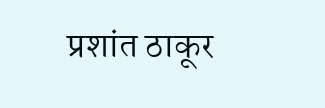प्रशांत ठाकूर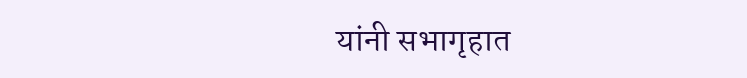यांनी सभागृहात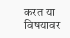करत या विषयावर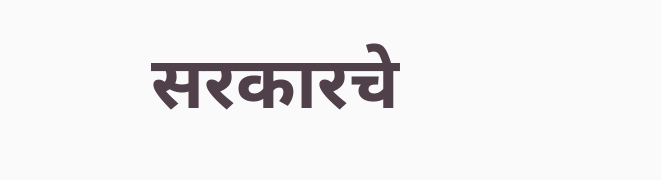सरकारचे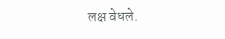लक्ष वेधले.